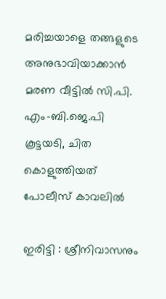മരിച്ചയാളെ തങ്ങളുടെ അനുഭാവിയാക്കാന്‍ മരണ വീട്ടില്‍ സി.പി. എം-ബി.ജെ.പി കൂട്ടയടി, ചിത കൊളുത്തിയത് പോലീസ് കാവലില്‍

ഇരിട്ടി : ശ്രീനിവാസനും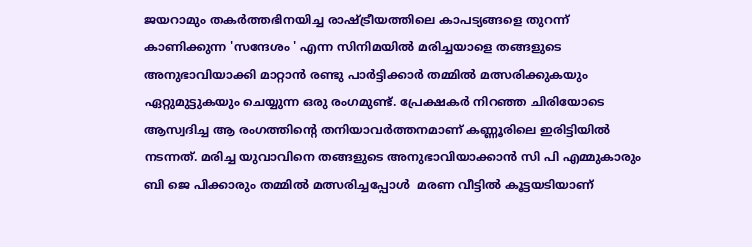ജയറാമും തകര്‍ത്തഭിനയിച്ച രാഷ്ട്രീയത്തിലെ കാപട്യങ്ങളെ തുറന്ന് കാണിക്കുന്ന 'സന്ദേശം ' എന്ന സിനിമയില്‍ മരിച്ചയാളെ തങ്ങളുടെ അനുഭാവിയാക്കി മാറ്റാന്‍ രണ്ടു പാര്‍ട്ടിക്കാര്‍ തമ്മില്‍ മത്സരിക്കുകയും ഏറ്റുമുട്ടുകയും ചെയ്യുന്ന ഒരു രംഗമുണ്ട്. പ്രേക്ഷകര്‍ നിറഞ്ഞ ചിരിയോടെ ആസ്വദിച്ച ആ രംഗത്തിന്റെ തനിയാവര്‍ത്തനമാണ് കണ്ണൂരിലെ ഇരിട്ടിയില്‍ നടന്നത്. മരിച്ച യുവാവിനെ തങ്ങളുടെ അനുഭാവിയാക്കാന്‍ സി പി എമ്മുകാരും ബി ജെ പിക്കാരും തമ്മില്‍ മത്സരിച്ചപ്പോള്‍  മരണ വീട്ടില്‍ കൂട്ടയടിയാണ്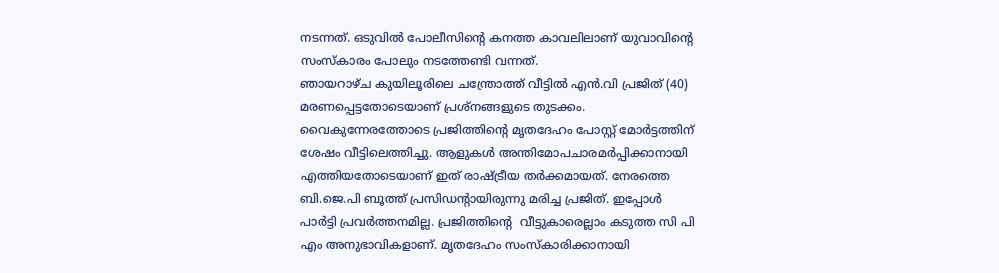നടന്നത്. ഒടുവില്‍ പോലീസിന്റെ കനത്ത കാവലിലാണ് യുവാവിന്റെ സംസ്‌കാരം പോലും നടത്തേണ്ടി വന്നത്.
ഞായറാഴ്ച കുയിലൂരിലെ ചന്ത്രോത്ത് വീട്ടില്‍ എന്‍.വി പ്രജിത് (40) മരണപ്പെട്ടതോടെയാണ് പ്രശ്‌നങ്ങളുടെ തുടക്കം. വൈകുന്നേരത്തോടെ പ്രജിത്തിന്റെ മൃതദേഹം പോസ്റ്റ് മോര്‍ട്ടത്തിന് ശേഷം വീട്ടിലെത്തിച്ചു. ആളുകള്‍ അന്തിമോപചാരമര്‍പ്പിക്കാനായി എത്തിയതോടെയാണ് ഇത് രാഷ്ട്രീയ തര്‍ക്കമായത്. നേരത്തെ ബി.ജെ.പി ബൂത്ത് പ്രസിഡന്റായിരുന്നു മരിച്ച പ്രജിത്. ഇപ്പോള്‍ പാര്‍ട്ടി പ്രവര്‍ത്തനമില്ല. പ്രജിത്തിന്റെ  വീട്ടുകാരെല്ലാം കടുത്ത സി പി എം അനുഭാവികളാണ്. മൃതദേഹം സംസ്‌കാരിക്കാനായി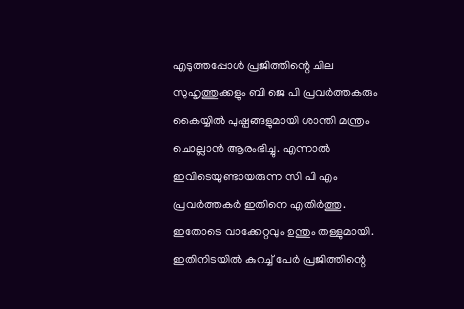എടുത്തപ്പോള്‍ പ്രജിത്തിന്റെ ചില സുഹൃത്തുക്കളും ബി ജെ പി പ്രവര്‍ത്തകരും കൈയ്യില്‍ പുഷ്പങ്ങളുമായി ശാന്തി മന്ത്രം ചൊല്ലാന്‍ ആരംഭിച്ചു. എന്നാല്‍ ഇവിടെയുണ്ടായരുന്ന സി പി എം പ്രവര്‍ത്തകര്‍ ഇതിനെ എതിര്‍ത്തു. ഇതോടെ വാക്കേറ്റവും ഉന്തും തള്ളുമായി. ഇതിനിടയില്‍ കുറച്ച് പേര്‍ പ്രജിത്തിന്റെ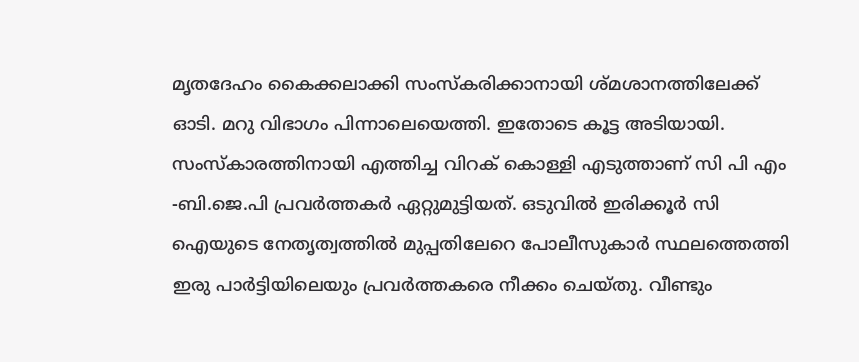മൃതദേഹം കൈക്കലാക്കി സംസ്‌കരിക്കാനായി ശ്മശാനത്തിലേക്ക് ഓടി. മറു വിഭാഗം പിന്നാലെയെത്തി. ഇതോടെ കൂട്ട അടിയായി. സംസ്‌കാരത്തിനായി എത്തിച്ച വിറക് കൊള്ളി എടുത്താണ് സി പി എം -ബി.ജെ.പി പ്രവര്‍ത്തകര്‍ ഏറ്റുമുട്ടിയത്. ഒടുവില്‍ ഇരിക്കൂര്‍ സി ഐയുടെ നേതൃത്വത്തില്‍ മുപ്പതിലേറെ പോലീസുകാര്‍ സ്ഥലത്തെത്തി ഇരു പാര്‍ട്ടിയിലെയും പ്രവര്‍ത്തകരെ നീക്കം ചെയ്തു. വീണ്ടും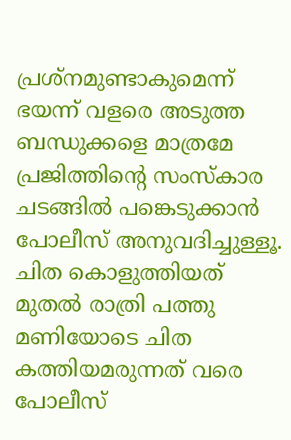പ്രശ്‌നമുണ്ടാകുമെന്ന് ഭയന്ന് വളരെ അടുത്ത ബന്ധുക്കളെ മാത്രമേ പ്രജിത്തിന്റെ സംസ്‌കാര ചടങ്ങില്‍ പങ്കെടുക്കാന്‍ പോലീസ് അനുവദിച്ചുള്ളൂ. ചിത കൊളുത്തിയത് മുതല്‍ രാത്രി പത്തു മണിയോടെ ചിത കത്തിയമരുന്നത് വരെ പോലീസ്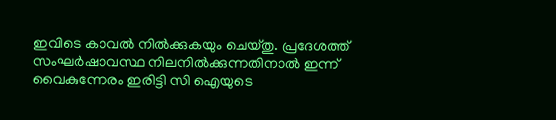ഇവിടെ കാവല്‍ നില്‍ക്കുകയും ചെയ്തു. പ്രദേശത്ത് സംഘര്‍ഷാവസ്ഥ നിലനില്‍ക്കുന്നതിനാല്‍ ഇന്ന് വൈകുന്നേരം ഇരിട്ടി സി ഐയുടെ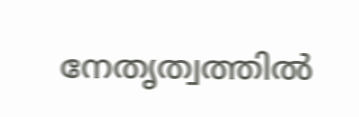നേതൃത്വത്തില്‍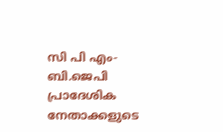സി പി എം-ബി.ജെപി പ്രാദേശിക നേതാക്കളുടെ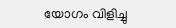യോഗം വിളിച്ചു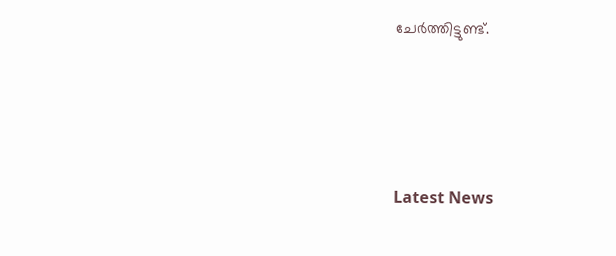ചേര്‍ത്തിട്ടുണ്ട്.





Latest News